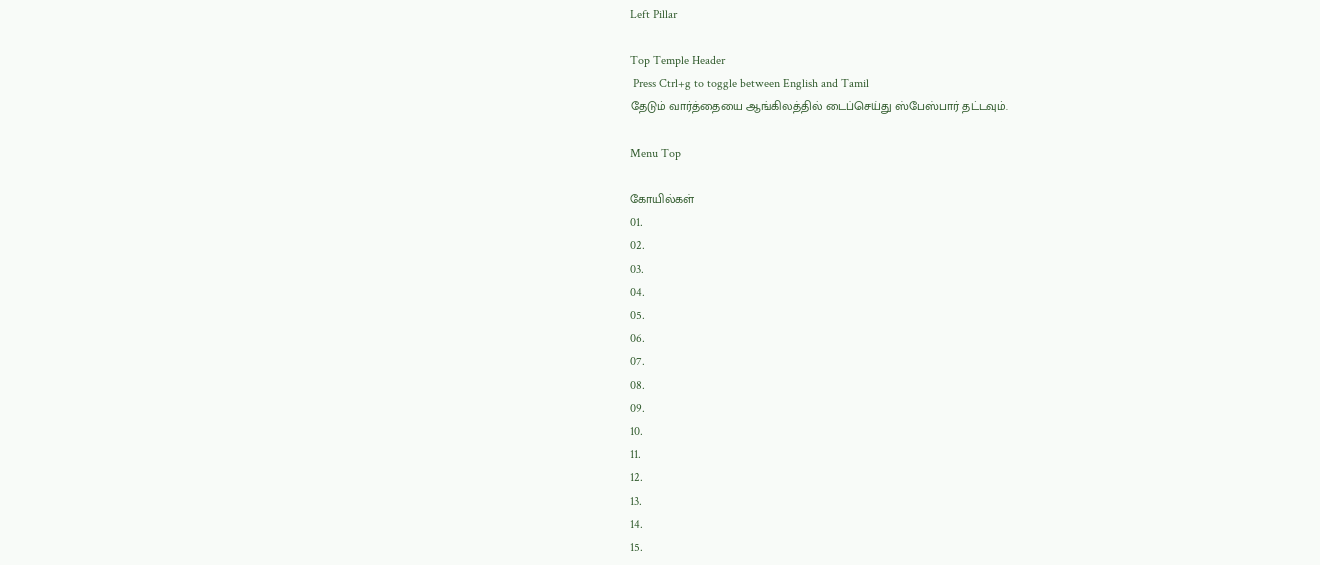Left Pillar

Top Temple Header
 Press Ctrl+g to toggle between English and Tamil
தேடும் வார்த்தையை ஆங்கிலத்தில் டைப்செய்து ஸ்பேஸ்பார் தட்டவும்.

Menu Top

கோயில்கள்
01.
02.
03.
04.
05.
06.
07.
08.
09.
10.
11.
12.
13.
14.
15.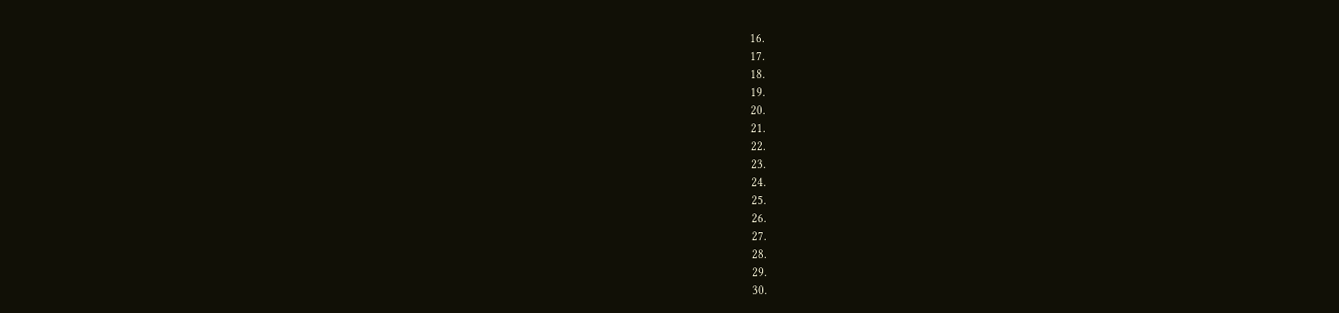16.
17.
18.
19.
20.
21.
22.
23.
24.
25.
26.
27.
28.
29.
30.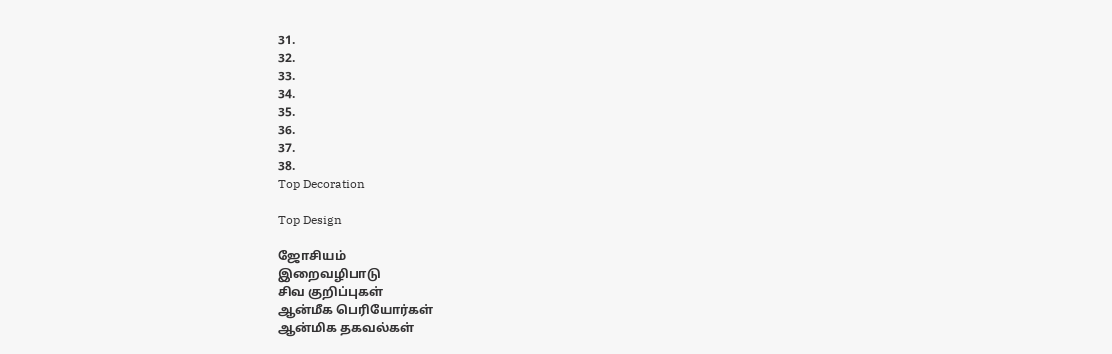31.
32.
33.
34.
35.
36.
37.
38.
Top Decoration

Top Design

ஜோசியம்
இறைவழிபாடு
சிவ குறிப்புகள்
ஆன்மீக பெரியோர்கள்
ஆன்மிக தகவல்கள்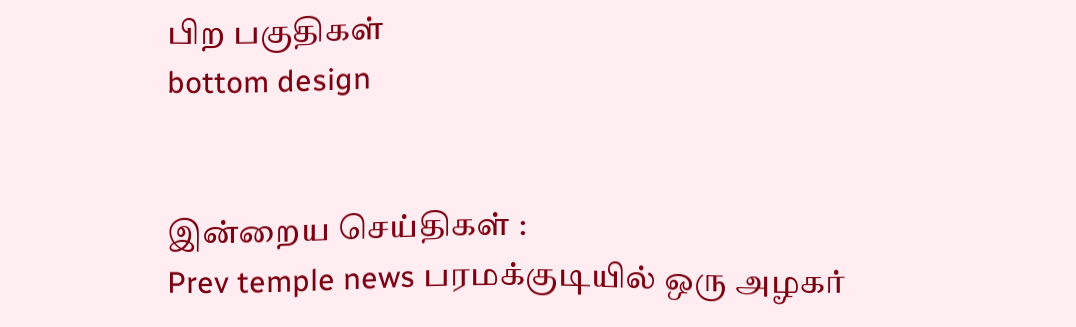பிற பகுதிகள்
bottom design


இன்றைய செய்திகள் :
Prev temple news பரமக்குடியில் ஒரு அழகர்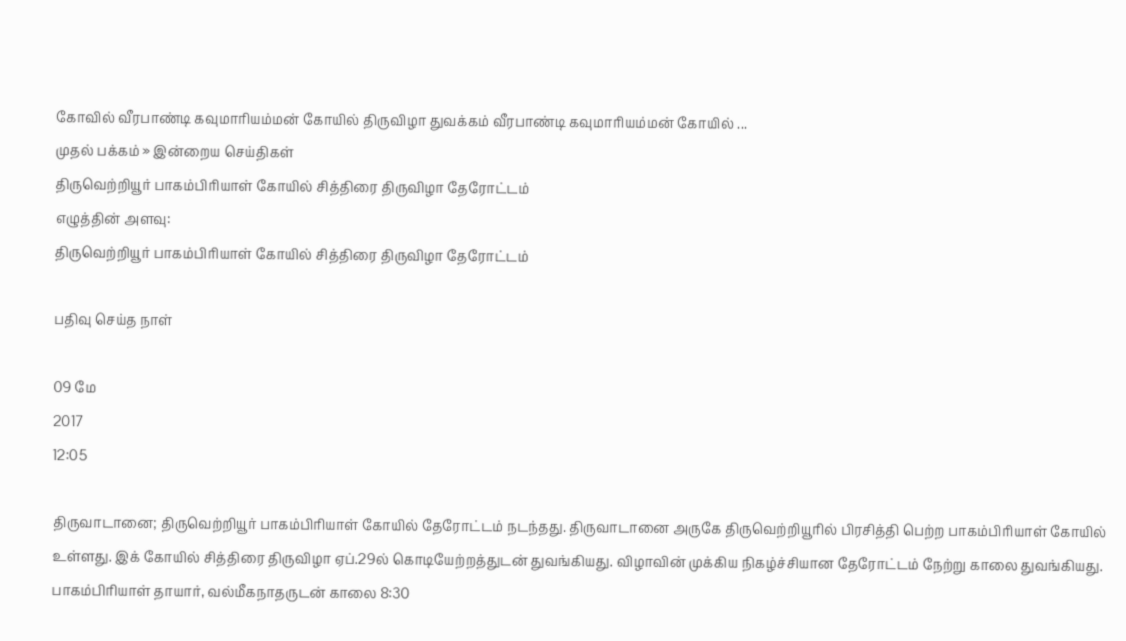கோவில் வீரபாண்டி கவுமாரியம்மன் கோயில் திருவிழா துவக்கம் வீரபாண்டி கவுமாரியம்மன் கோயில் ...
முதல் பக்கம் » இன்றைய செய்திகள்
திருவெற்றியூர் பாகம்பிரியாள் கோயில் சித்திரை திருவிழா தேரோட்டம்
எழுத்தின் அளவு:
திருவெற்றியூர் பாகம்பிரியாள் கோயில் சித்திரை திருவிழா தேரோட்டம்

பதிவு செய்த நாள்

09 மே
2017
12:05

திருவாடானை; திருவெற்றியூர் பாகம்பிரியாள் கோயில் தேரோட்டம் நடந்தது. திருவாடானை அருகே திருவெற்றியூரில் பிரசித்தி பெற்ற பாகம்பிரியாள் கோயில் உள்ளது. இக் கோயில் சித்திரை திருவிழா ஏப்.29ல் கொடியேற்றத்துடன் துவங்கியது. விழாவின் முக்கிய நிகழ்ச்சியான தேரோட்டம் நேற்று காலை துவங்கியது. பாகம்பிரியாள் தாயார், வல்மீகநாதருடன் காலை 8:30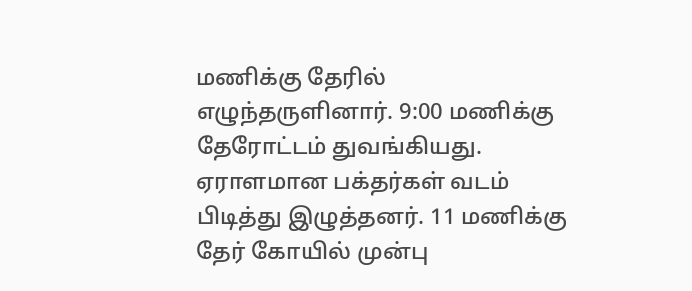மணிக்கு தேரில் எழுந்தருளினார். 9:00 மணிக்கு தேரோட்டம் துவங்கியது. ஏராளமான பக்தர்கள் வடம் பிடித்து இழுத்தனர். 11 மணிக்கு தேர் கோயில் முன்பு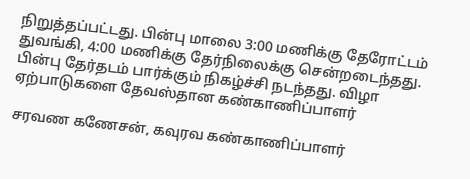நிறுத்தப்பட்டது. பின்பு மாலை 3:00 மணிக்கு தேரோட்டம் துவங்கி, 4:00 மணிக்கு தேர்நிலைக்கு சென்றடைந்தது. பின்பு தேர்தடம் பார்க்கும் நிகழ்ச்சி நடந்தது. விழா ஏற்பாடுகளை தேவஸ்தான கண்காணிப்பாளர்

சரவண கணேசன், கவுரவ கண்காணிப்பாளர்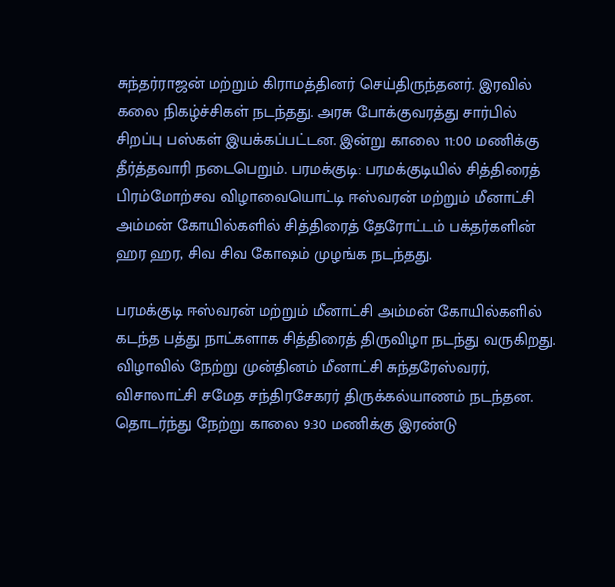சுந்தர்ராஜன் மற்றும் கிராமத்தினர் செய்திருந்தனர். இரவில் கலை நிகழ்ச்சிகள் நடந்தது. அரசு போக்குவரத்து சார்பில் சிறப்பு பஸ்கள் இயக்கப்பட்டன. இன்று காலை 11:00 மணிக்கு தீர்த்தவாரி நடைபெறும். பரமக்குடி: பரமக்குடியில் சித்திரைத் பிரம்மோற்சவ விழாவையொட்டி ஈஸ்வரன் மற்றும் மீனாட்சி அம்மன் கோயில்களில் சித்திரைத் தேரோட்டம் பக்தர்களின் ஹர ஹர, சிவ சிவ கோஷம் முழங்க நடந்தது.

பரமக்குடி ஈஸ்வரன் மற்றும் மீனாட்சி அம்மன் கோயில்களில் கடந்த பத்து நாட்களாக சித்திரைத் திருவிழா நடந்து வருகிறது. விழாவில் நேற்று முன்தினம் மீனாட்சி சுந்தரேஸ்வரர், விசாலாட்சி சமேத சந்திரசேகரர் திருக்கல்யாணம் நடந்தன. தொடர்ந்து நேற்று காலை 9:30 மணிக்கு இரண்டு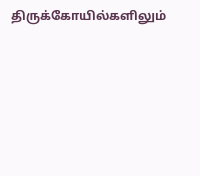திருக்கோயில்களிலும்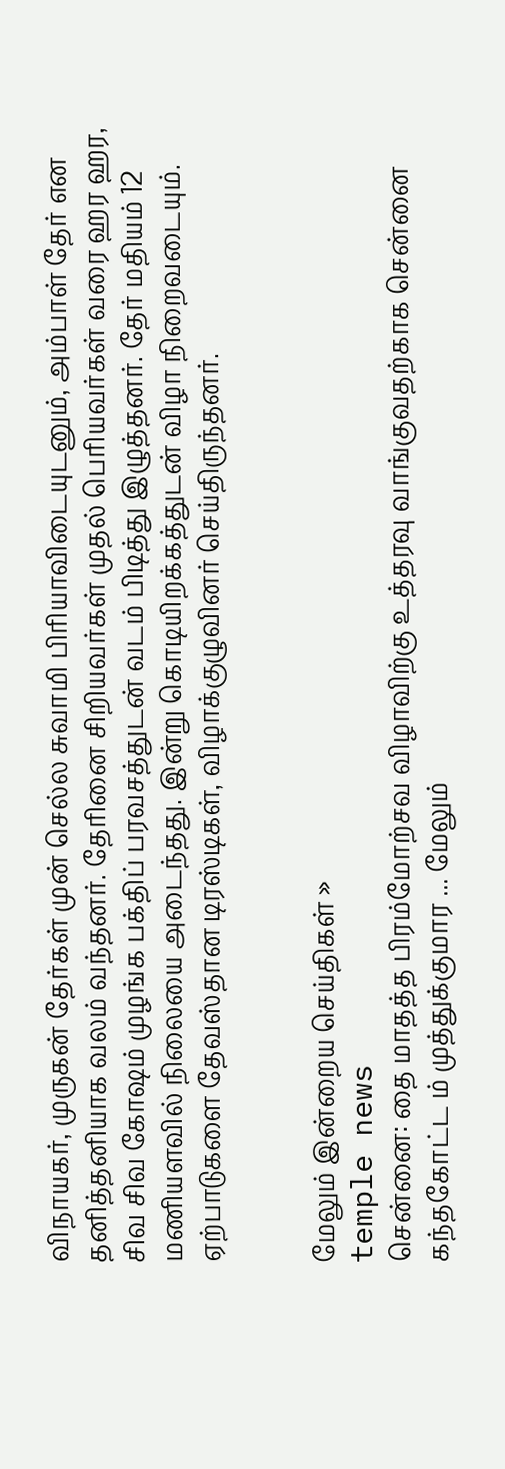விநாயகர், முருகன் தேர்கள் முன் செல்ல சுவாமி பிரியாவிடையுடனும், அம்பாள் தேர் என தனித்தனியாக வலம் வந்தனர். தேரினை சிறியவர்கள் முதல் பெரியவர்கள் வரை ஹர ஹர, சிவ சிவ கோஷம் முழங்க பக்திப் பரவசத்துடன் வடம் பிடித்து இழுத்தனர். தேர் மதியம் 12 மணியளவில் நிலையை அடைந்தது. இன்று கொடியிறக்கத்துடன் விழா நிறைவடையும். ஏற்பாடுகளை தேவஸ்தான டிரஸ்டிகள், விழாக்குழுவினர் செய்திருந்தனர்.


மேலும் இன்றைய செய்திகள் »
temple news
சென்னை: தை மாதத்த பிரம்மோற்சவ விழாவிற்கு உத்தரவு வாங்குவதற்காக சென்னை கந்தகோட்ட ம் முத்துக்குமார ... மேலும்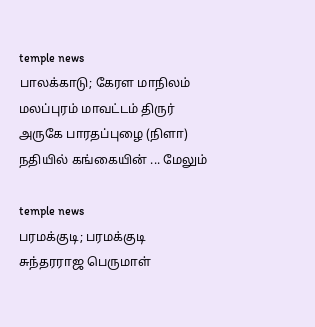temple news
பாலக்காடு; கேரள மாநிலம் மலப்புரம் மாவட்டம் திருர் அருகே பாரதப்புழை (நிளா) நதியில் கங்கையின் ... மேலும்

temple news
பரமக்குடி; பரமக்குடி சுந்தரராஜ பெருமாள்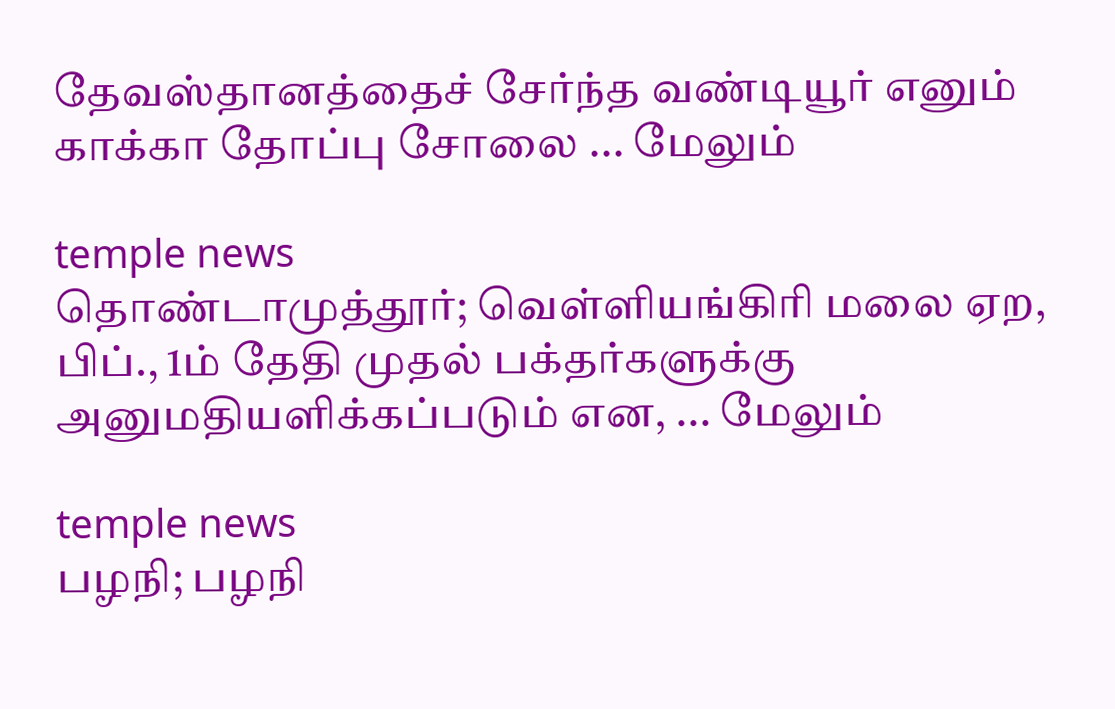தேவஸ்தானத்தைச் சேர்ந்த வண்டியூர் எனும் காக்கா தோப்பு சோலை ... மேலும்

temple news
தொண்டாமுத்தூர்; வெள்ளியங்கிரி மலை ஏற, பிப்., 1ம் தேதி முதல் பக்தர்களுக்கு அனுமதியளிக்கப்படும் என, ... மேலும்

temple news
பழநி; பழநி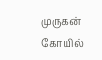முருகன் கோயில்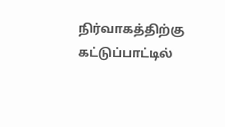நிர்வாகத்திற்கு கட்டுப்பாட்டில்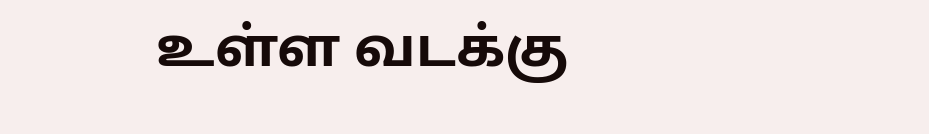உள்ள வடக்கு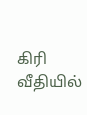கிரி வீதியில்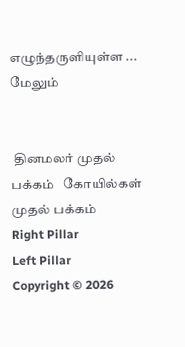எழுந்தருளியுள்ள ... மேலும்


 தினமலர் முதல் பக்கம்   கோயில்கள் முதல் பக்கம்
Right Pillar
Left Pillar
Copyright © 2026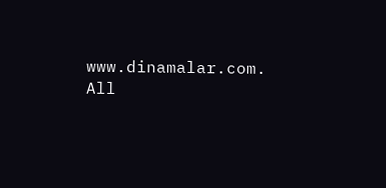www.dinamalar.com. All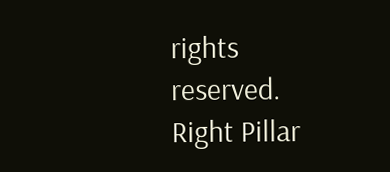rights reserved.
Right Pillar